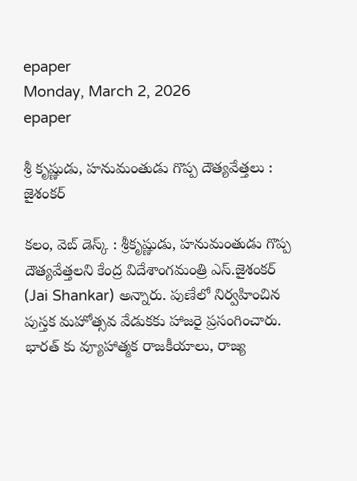epaper
Monday, March 2, 2026
epaper

శ్రీ కృష్ణుడు, హనుమంతుడు గొప్ప దౌత్యవేత్తలు : జైశంకర్

కలం, వెబ్ డెస్క్ : శ్రీకృష్ణుడు, హనుమంతుడు గొప్ప దౌత్యవేత్తలని కేంద్ర విదేశాంగమంత్రి ఎస్.జైశంకర్ (Jai Shankar) అన్నారు. పుణేలో నిర్వహించిన పుస్తక మహోత్సవ వేడుకకు హాజరై ప్రసంగించారు. భారత్ కు వ్యూహాత్మక రాజకీయాలు, రాజ్య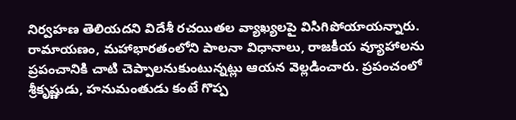నిర్వహణ తెలియదని విదేశీ రచయితల వ్యాఖ్యలపై విసిగిపోయాయన్నారు. రామాయణం, మహాభారతంలోని పాలనా విధానాలు, రాజకీయ వ్యూహాలను ప్రపంచానికి చాటి చెప్పాలనుకుంటున్నట్లు ఆయన వెల్లడించారు. ప్రపంచంలో శ్రీకృష్ణుడు, హనుమంతుడు కంటే గొప్ప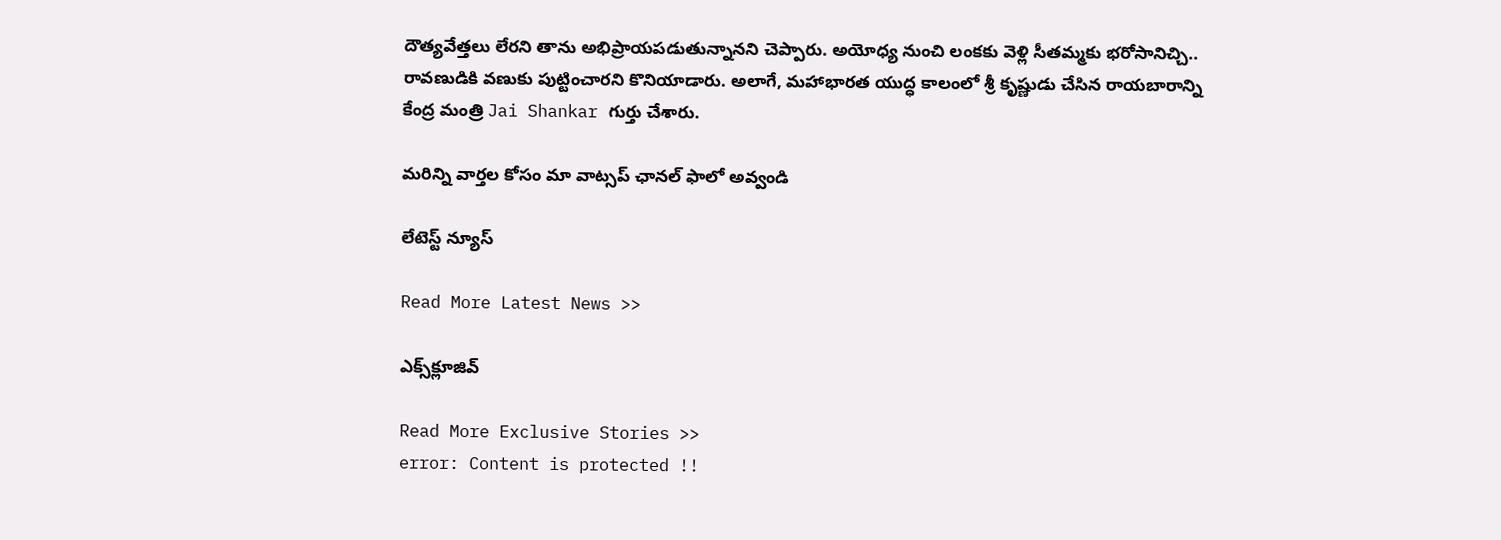దౌత్యవేత్తలు లేరని తాను అభిప్రాయపడుతున్నానని చెప్పారు. అయోధ్య నుంచి లంకకు వెళ్లి సీతమ్మకు భరోసానిచ్చి.. రావణుడికి వణుకు పుట్టించారని కొనియాడారు. అలాగే, మహాభారత యుద్ధ కాలంలో శ్రీ కృష్ణుడు చేసిన రాయబారాన్ని కేంద్ర మంత్రి Jai Shankar గుర్తు చేశారు.

మ‌రిన్ని వార్త‌ల కోసం మా వాట్స‌ప్ ఛాన‌ల్ ఫాలో అవ్వండి

లేటెస్ట్ న్యూస్‌

Read More Latest News >>

ఎక్స్‌క్లూజివ్‌

Read More Exclusive Stories >>
error: Content is protected !!